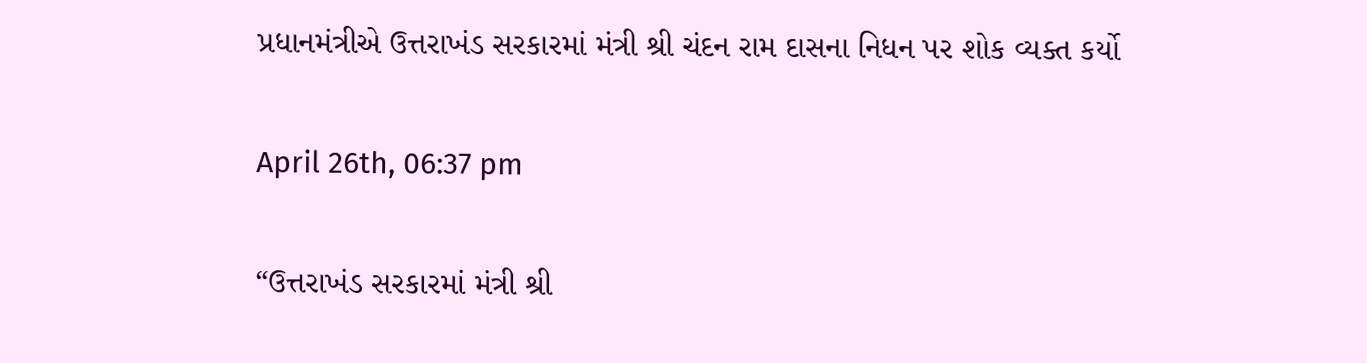પ્રધાનમંત્રીએ ઉત્તરાખંડ સરકારમાં મંત્રી શ્રી ચંદન રામ દાસના નિધન પર શોક વ્યક્ત કર્યો

April 26th, 06:37 pm

“ઉત્તરાખંડ સરકારમાં મંત્રી શ્રી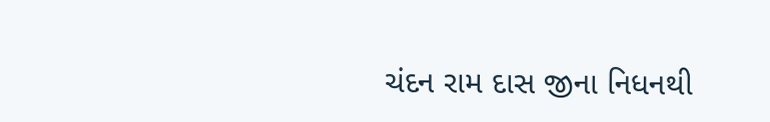ચંદન રામ દાસ જીના નિધનથી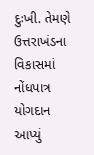દુઃખી. તેમણે ઉત્તરાખંડના વિકાસમાં નોંધપાત્ર યોગદાન આપ્યું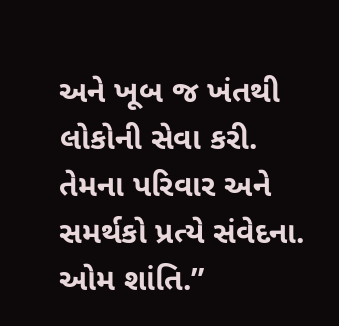અને ખૂબ જ ખંતથી લોકોની સેવા કરી. તેમના પરિવાર અને સમર્થકો પ્રત્યે સંવેદના. ઓમ શાંતિ.”